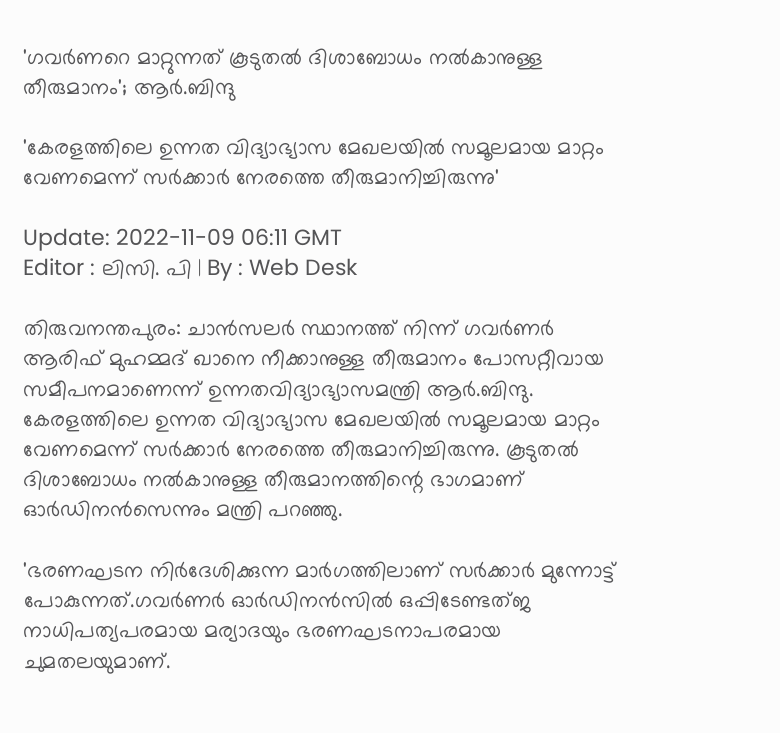'ഗവർണറെ മാറ്റുന്നത് കൂടുതൽ ദിശാബോധം നൽകാനുള്ള തീരുമാനം'; ആർ.ബിന്ദു

'കേരളത്തിലെ ഉന്നത വിദ്യാഭ്യാസ മേഖലയിൽ സമൂലമായ മാറ്റം വേണമെന്ന് സർക്കാർ നേരത്തെ തീരുമാനിച്ചിരുന്നു'

Update: 2022-11-09 06:11 GMT
Editor : ലിസി. പി | By : Web Desk

തിരുവനന്തപുരം: ചാൻസലർ സ്ഥാനത്ത് നിന്ന് ഗവർണര്‍ ആരിഫ് മുഹമ്മദ് ഖാനെ നീക്കാനുള്ള തീരുമാനം പോസറ്റീവായ സമീപനമാണെന്ന് ഉന്നതവിദ്യാഭ്യാസമന്ത്രി ആർ.ബിന്ദു. കേരളത്തിലെ ഉന്നത വിദ്യാഭ്യാസ മേഖലയിൽ സമൂലമായ മാറ്റം വേണമെന്ന് സർക്കാർ നേരത്തെ തീരുമാനിച്ചിരുന്നു. കൂടുതൽ ദിശാബോധം നൽകാനുള്ള തീരുമാനത്തിന്റെ ഭാഗമാണ് ഓർഡിനൻസെന്നും മന്ത്രി പറഞ്ഞു.

'ഭരണഘടന നിർദേശിക്കുന്ന മാർഗത്തിലാണ് സർക്കാർ മുന്നോട്ട് പോകുന്നത്.ഗവർണർ ഓർഡിനൻസിൽ ഒപ്പിടേണ്ടത്ജ നാധിപത്യപരമായ മര്യാദയും ഭരണഘടനാപരമായ ചുമതലയുമാണ്.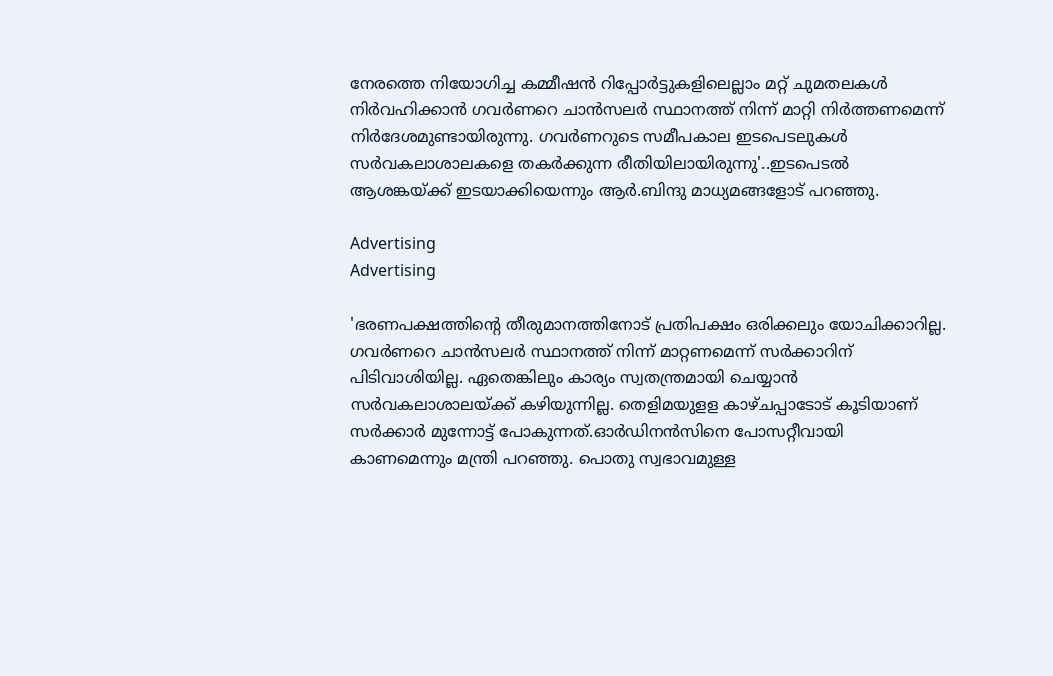നേരത്തെ നിയോഗിച്ച കമ്മീഷൻ റിപ്പോർട്ടുകളിലെല്ലാം മറ്റ് ചുമതലകൾ നിർവഹിക്കാൻ ഗവർണറെ ചാൻസലർ സ്ഥാനത്ത് നിന്ന് മാറ്റി നിർത്തണമെന്ന് നിർദേശമുണ്ടായിരുന്നു. ഗവര്‍ണറുടെ സമീപകാല ഇടപെടലുകൾ സർവകലാശാലകളെ തകർക്കുന്ന രീതിയിലായിരുന്നു'..ഇടപെടൽ ആശങ്കയ്ക്ക് ഇടയാക്കിയെന്നും ആർ.ബിന്ദു മാധ്യമങ്ങളോട് പറഞ്ഞു.

Advertising
Advertising

'ഭരണപക്ഷത്തിന്റെ തീരുമാനത്തിനോട് പ്രതിപക്ഷം ഒരിക്കലും യോചിക്കാറില്ല. ഗവർണറെ ചാൻസലർ സ്ഥാനത്ത് നിന്ന് മാറ്റണമെന്ന് സർക്കാറിന് പിടിവാശിയില്ല. ഏതെങ്കിലും കാര്യം സ്വതന്ത്രമായി ചെയ്യാൻ സർവകലാശാലയ്ക്ക് കഴിയുന്നില്ല. തെളിമയുളള കാഴ്ചപ്പാടോട് കൂടിയാണ് സർക്കാർ മുന്നോട്ട് പോകുന്നത്.ഓർഡിനൻസിനെ പോസറ്റീവായി കാണമെന്നും മന്ത്രി പറഞ്ഞു. പൊതു സ്വഭാവമുള്ള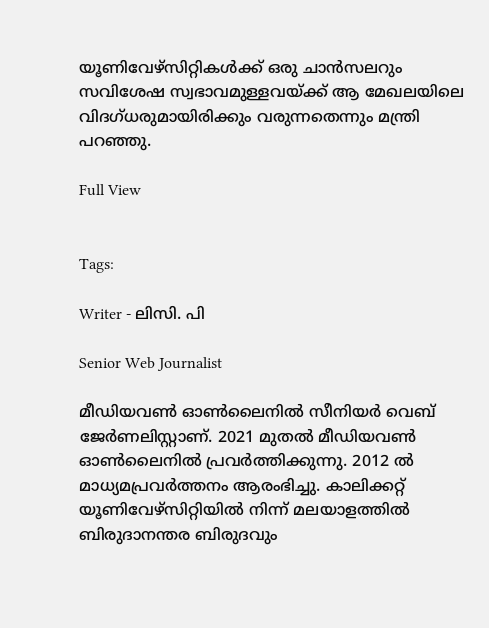യൂണിവേഴ്‌സിറ്റികൾക്ക് ഒരു ചാൻസലറും സവിശേഷ സ്വഭാവമുള്ളവയ്ക്ക് ആ മേഖലയിലെ വിദഗ്ധരുമായിരിക്കും വരുന്നതെന്നും മന്ത്രി പറഞ്ഞു.

Full View


Tags:

Writer - ലിസി. പി

Senior Web Journalist

മീഡിയവൺ ഓൺലൈനിൽ സീനിയർ വെബ് ജേർണലിസ്റ്റാണ്. 2021 മുതൽ മീഡിയവൺ ഓൺലൈനിൽ പ്രവർത്തിക്കുന്നു. 2012 ല്‍ മാധ്യമപ്രവര്‍ത്തനം ആരംഭിച്ചു. കാലിക്കറ്റ് യൂണിവേഴ്‌സിറ്റിയിൽ നിന്ന് മലയാളത്തിൽ ബിരുദാനന്തര ബിരുദവും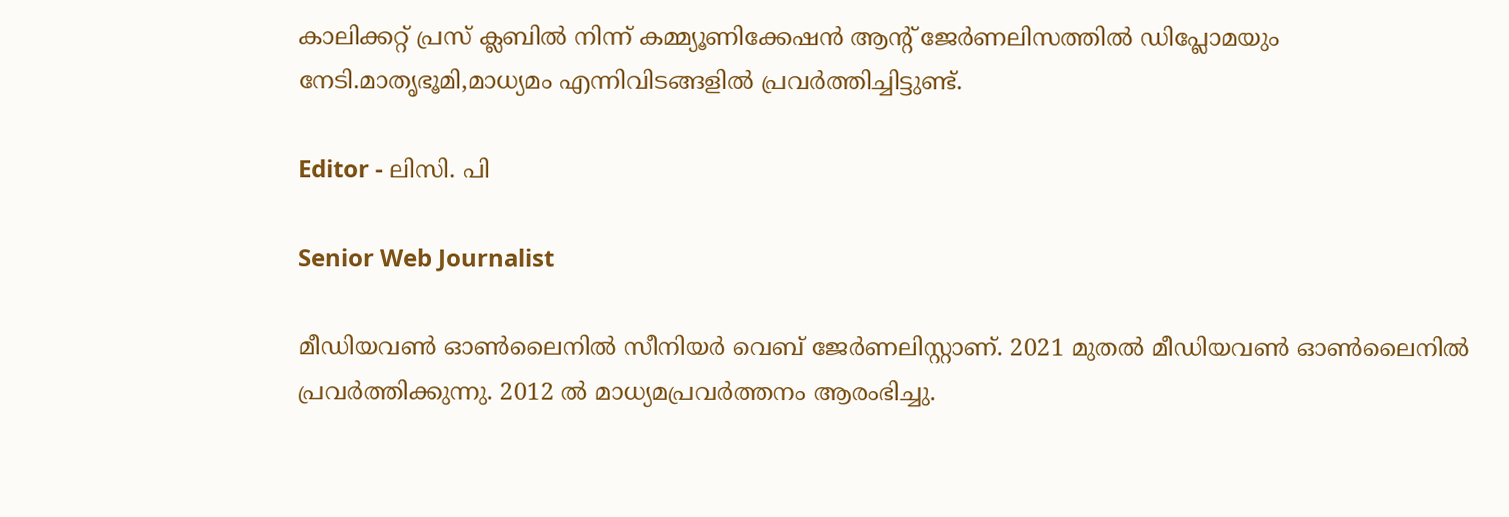കാലിക്കറ്റ് പ്രസ് ക്ലബിൽ നിന്ന് കമ്മ്യൂണിക്കേഷൻ ആന്റ് ജേർണലിസത്തിൽ ഡിപ്ലോമയും നേടി.മാതൃഭൂമി,മാധ്യമം എന്നിവിടങ്ങളിൽ പ്രവർത്തിച്ചിട്ടുണ്ട്.

Editor - ലിസി. പി

Senior Web Journalist

മീഡിയവൺ ഓൺലൈനിൽ സീനിയർ വെബ് ജേർണലിസ്റ്റാണ്. 2021 മുതൽ മീഡിയവൺ ഓൺലൈനിൽ പ്രവർത്തിക്കുന്നു. 2012 ല്‍ മാധ്യമപ്രവര്‍ത്തനം ആരംഭിച്ചു.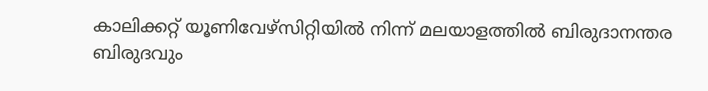കാലിക്കറ്റ് യൂണിവേഴ്‌സിറ്റിയിൽ നിന്ന് മലയാളത്തിൽ ബിരുദാനന്തര ബിരുദവും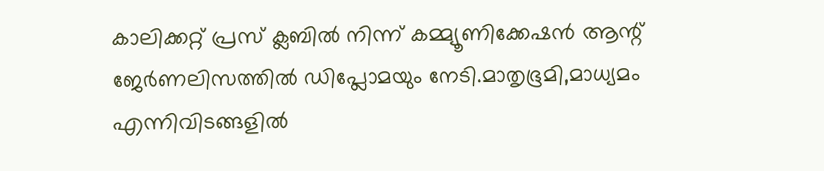കാലിക്കറ്റ് പ്രസ് ക്ലബിൽ നിന്ന് കമ്മ്യൂണിക്കേഷൻ ആന്റ് ജേർണലിസത്തിൽ ഡിപ്ലോമയും നേടി.മാതൃഭൂമി,മാധ്യമം എന്നിവിടങ്ങളിൽ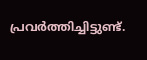പ്രവർത്തിച്ചിട്ടുണ്ട്.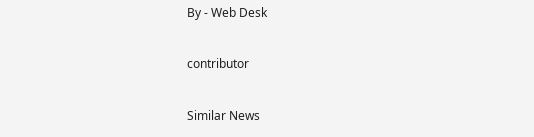By - Web Desk

contributor

Similar News